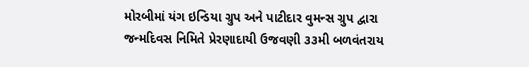મોરબીમાં યંગ ઇન્ડિયા ગ્રુપ અને પાટીદાર વુમન્સ ગ્રુપ દ્વારા જન્મદિવસ નિમિતે પ્રેરણાદાયી ઉજવણી ૩૩મી બળવંતરાય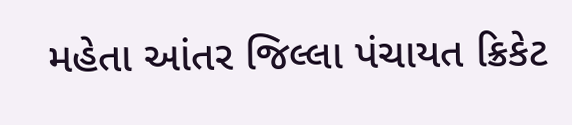મહેતા આંતર જિલ્લા પંચાયત ક્રિકેટ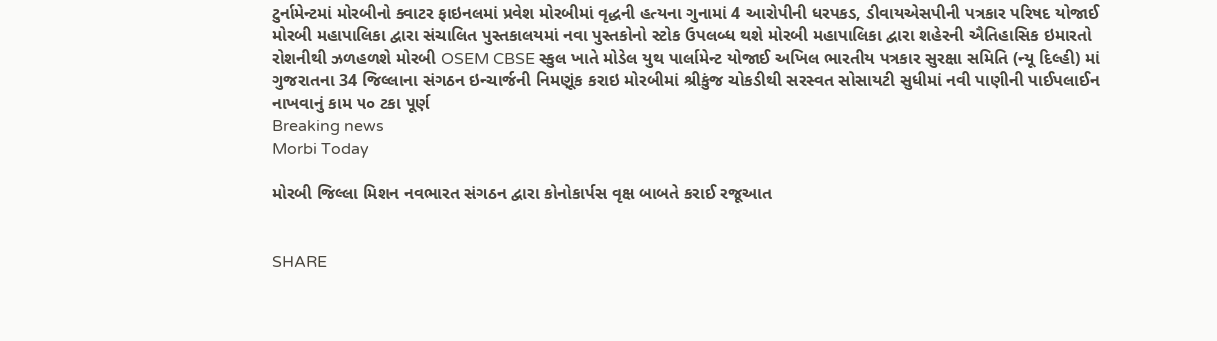ટુર્નામેન્ટમાં મોરબીનો ક્વાટર ફાઇનલમાં પ્રવેશ મોરબીમાં વૃદ્ધની હત્યના ગુનામાં 4 આરોપીની ધરપકડ, ડીવાયએસપીની પત્રકાર પરિષદ યોજાઈ મોરબી મહાપાલિકા દ્વારા સંચાલિત પુસ્તકાલયમાં નવા પુસ્તકોનો સ્ટોક ઉપલબ્ધ થશે મોરબી મહાપાલિકા દ્વારા શહેરની ઐતિહાસિક ઇમારતો રોશનીથી ઝળહળશે મોરબી OSEM CBSE સ્કુલ ખાતે મોડેલ યુથ પાર્લામેન્ટ યોજાઈ અખિલ ભારતીય પત્રકાર સુરક્ષા સમિતિ (ન્યૂ દિલ્હી) માં ગુજરાતના 34 જિલ્લાના સંગઠન ઇન્ચાર્જની નિમણૂંક કરાઇ મોરબીમાં શ્રીકુંજ ચોકડીથી સરસ્વત સોસાયટી સુધીમાં નવી પાણીની પાઈપલાઈન નાખવાનું કામ ૫૦ ટકા પૂર્ણ
Breaking news
Morbi Today

મોરબી જિલ્લા મિશન નવભારત સંગઠન દ્વારા કોનોકાર્પસ વૃક્ષ બાબતે કરાઈ રજૂઆત


SHARE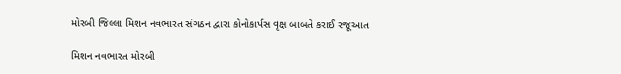મોરબી જિલ્લા મિશન નવભારત સંગઠન દ્વારા કોનોકાર્પસ વૃક્ષ બાબતે કરાઈ રજૂઆત

મિશન નવભારત મોરબી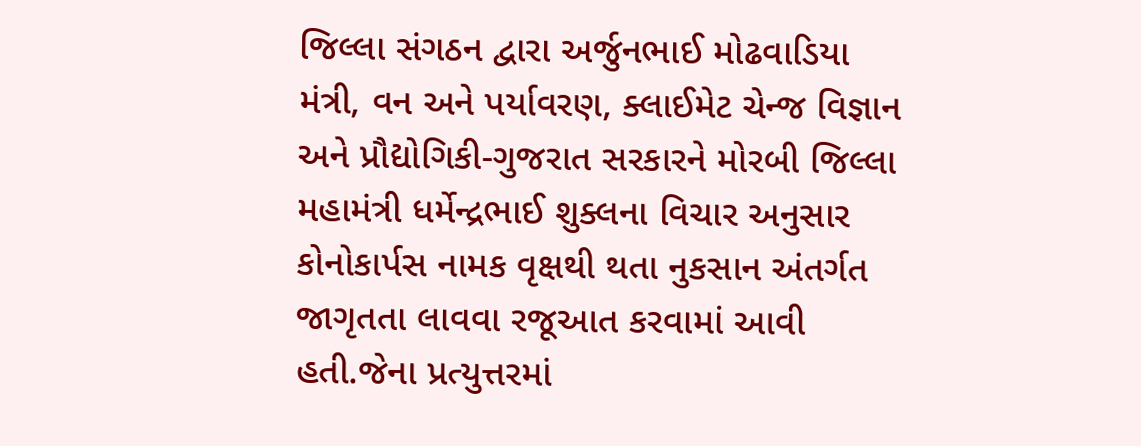જિલ્લા સંગઠન દ્વારા અર્જુનભાઈ મોઢવાડિયા મંત્રી, વન અને પર્યાવરણ, ક્લાઈમેટ ચેન્જ વિજ્ઞાન અને પ્રૌદ્યોગિકી-ગુજરાત સરકારને મોરબી જિલ્લા મહામંત્રી ધર્મેન્દ્રભાઈ શુક્લના વિચાર અનુસાર કોનોકાર્પસ નામક વૃક્ષથી થતા નુકસાન અંતર્ગત જાગૃતતા લાવવા રજૂઆત કરવામાં આવી હતી.જેના પ્રત્યુત્તરમાં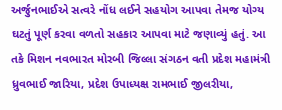અર્જુનભાઈએ સત્વરે નોંધ લઈને સહયોગ આપવા તેમજ યોગ્ય ઘટતું પૂર્ણ કરવા વળતો સહકાર આપવા માટે જણાવ્યું હતું. આ તકે મિશન નવભારત મોરબી જિલ્લા સંગઠન વતી પ્રદેશ મહામંત્રી ધ્રુવભાઈ જારિયા, પ્રદેશ ઉપાધ્યક્ષ રામભાઈ જીલરીયા,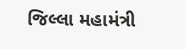જિલ્લા મહામંત્રી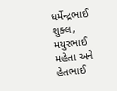ધર્મેન્દ્રભાઈ શુક્લ, મયુરભાઈ મહેતા અને હેતભાઈ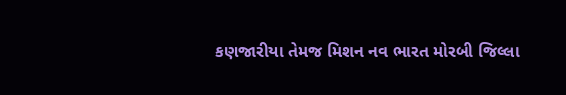કણજારીયા તેમજ મિશન નવ ભારત મોરબી જિલ્લા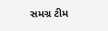સમગ્ર ટીમ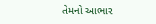તેમનો આભાર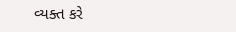વ્યક્ત કરે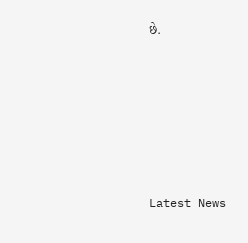છે.






Latest News